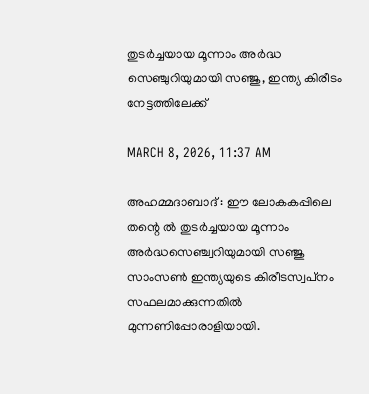തുടർച്ചയായ മൂന്നാം അർദ്ധ സെഞ്ചുറിയുമായി സഞ്ജു, ഇന്ത്യ കിരീടം നേട്ടത്തിലേക്ക്

MARCH 8, 2026, 11:37 AM

അഹമ്മദാബാദ് : ഈ ലോകകപ്പിലെ തന്റെ ൽ തുടർച്ചയായ മൂന്നാം അർദ്ധസെഞ്ച്വറിയുമായി സഞ്ജു സാംസൺ ഇന്ത്യയുടെ കിരീടസ്വപ്‌നം സഫലമാക്കുന്നതിൽ മുന്നണിപ്പോരാളിയായി.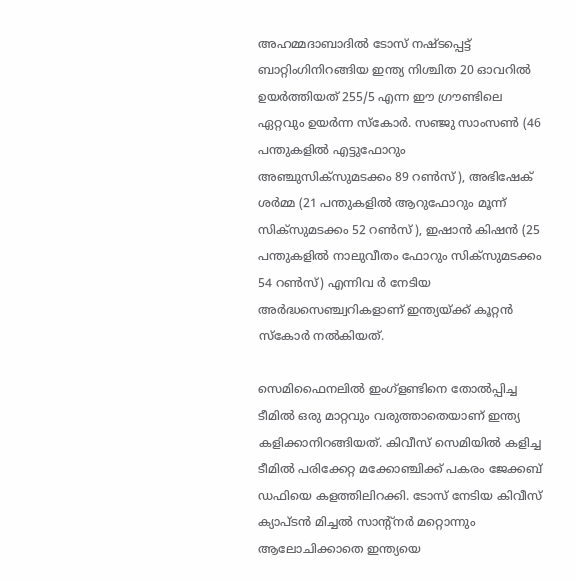അഹമ്മദാബാദിൽ ടോസ് നഷ്ടപ്പെട്ട് ബാറ്റിംഗിനിറങ്ങിയ ഇന്ത്യ നിശ്ചിത 20 ഓവറിൽ ഉയർത്തിയത് 255/5 എന്ന ഈ ഗ്രൗണ്ടിലെ ഏറ്റവും ഉയർന്ന സ്‌കോർ. സഞ്ജു സാംസൺ (46 പന്തുകളിൽ എട്ടുഫോറും അഞ്ചുസിക്‌സുമടക്കം 89 റൺസ് ), അഭിഷേക് ശർമ്മ (21 പന്തുകളിൽ ആറുഫോറും മൂന്ന് സിക്‌സുമടക്കം 52 റൺസ് ), ഇഷാൻ കിഷൻ (25 പന്തുകളിൽ നാലുവീതം ഫോറും സിക്‌സുമടക്കം 54 റൺസ്) എന്നിവ ർ നേടിയ അർദ്ധസെഞ്ച്വറികളാണ് ഇന്ത്യയ്ക്ക് കൂറ്റൻ സ്‌കോർ നൽകിയത്.

സെമിഫൈനലിൽ ഇംഗ്‌ളണ്ടിനെ തോൽപ്പിച്ച ടീമിൽ ഒരു മാറ്റവും വരുത്താതെയാണ് ഇന്ത്യ കളിക്കാനിറങ്ങിയത്. കിവീസ് സെമിയിൽ കളിച്ച ടീമിൽ പരിക്കേറ്റ മക്കോഞ്ചിക്ക് പകരം ജേക്കബ് ഡഫിയെ കളത്തിലിറക്കി. ടോസ് നേടിയ കിവീസ് ക്യാപ്ടൻ മിച്ചൽ സാന്റ്‌നർ മറ്റൊന്നും ആലോചിക്കാതെ ഇന്ത്യയെ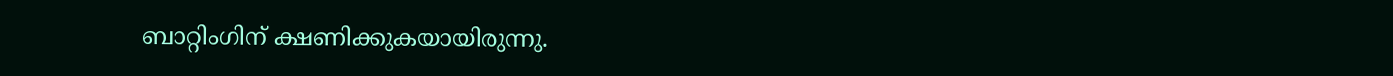ബാറ്റിംഗിന് ക്ഷണിക്കുകയായിരുന്നു.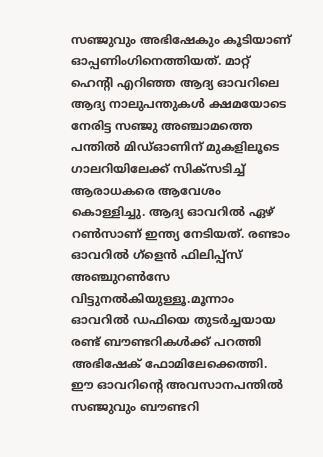സഞ്ജുവും അഭിഷേകും കൂടിയാണ് ഓപ്പണിംഗിനെത്തിയത്. മാറ്റ് ഹെന്റി എറിഞ്ഞ ആദ്യ ഓവറിലെ ആദ്യ നാലുപന്തുകൾ ക്ഷമയോടെ നേരിട്ട സഞ്ജു അഞ്ചാമത്തെ പന്തിൽ മിഡ്ഓണിന് മുകളിലൂടെ ഗാലറിയിലേക്ക് സിക്‌സടിച്ച് ആരാധകരെ ആവേശം കൊള്ളിച്ചു. ആദ്യ ഓവറിൽ ഏഴ് റൺസാണ് ഇന്ത്യ നേടിയത്. രണ്ടാം ഓവറിൽ ഗ്‌ളെൻ ഫിലിപ്പ്‌സ് അഞ്ചുറൺസേ വിട്ടുനൽകിയുള്ളൂ.മൂന്നാം ഓവറിൽ ഡഫിയെ തുടർച്ചയായ രണ്ട് ബൗണ്ടറികൾക്ക് പറത്തി അഭിഷേക് ഫോമിലേക്കെത്തി. ഈ ഓവറിന്റെ അവസാനപന്തിൽ സഞ്ജുവും ബൗണ്ടറി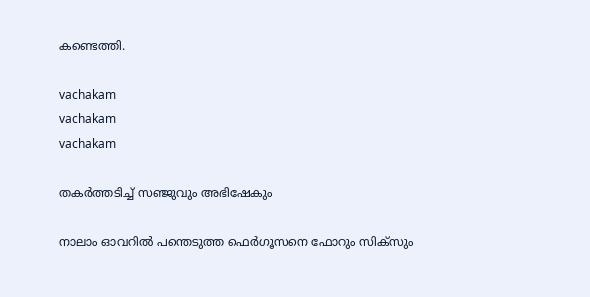കണ്ടെത്തി.

vachakam
vachakam
vachakam

തകർത്തടിച്ച് സഞ്ജുവും അഭിഷേകും

നാലാം ഓവറിൽ പന്തെടുത്ത ഫെർഗൂസനെ ഫോറും സിക്‌സും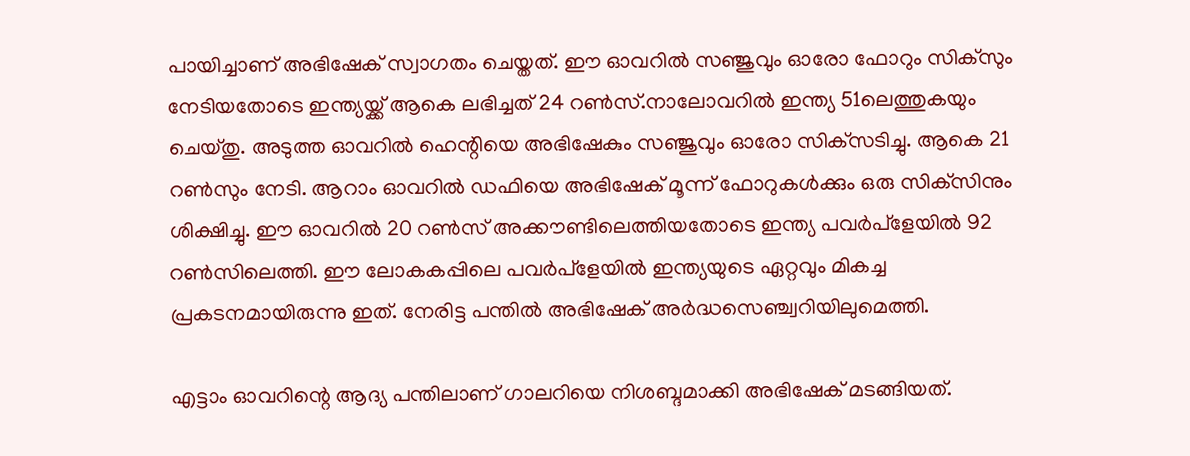പായിച്ചാണ് അഭിഷേക് സ്വാഗതം ചെയ്തത്. ഈ ഓവറിൽ സഞ്ജുവും ഓരോ ഫോറും സിക്‌സും നേടിയതോടെ ഇന്ത്യയ്ക്ക് ആകെ ലഭിച്ചത് 24 റൺസ്.നാലോവറിൽ ഇന്ത്യ 51ലെത്തുകയും ചെയ്തു. അടുത്ത ഓവറിൽ ഹെന്റിയെ അഭിഷേകും സഞ്ജുവും ഓരോ സിക്‌സടിച്ചു. ആകെ 21 റൺസും നേടി. ആറാം ഓവറിൽ ഡഫിയെ അഭിഷേക് മൂന്ന് ഫോറുകൾക്കും ഒരു സിക്‌സിനും ശിക്ഷിച്ചു. ഈ ഓവറിൽ 20 റൺസ് അക്കൗണ്ടിലെത്തിയതോടെ ഇന്ത്യ പവർപ്‌ളേയിൽ 92 റൺസിലെത്തി. ഈ ലോകകപ്പിലെ പവർപ്‌ളേയിൽ ഇന്ത്യയുടെ ഏറ്റവും മികച്ച പ്രകടനമായിരുന്നു ഇത്. നേരിട്ട പന്തിൽ അഭിഷേക് അർദ്ധസെഞ്ച്വറിയിലുമെത്തി.

എട്ടാം ഓവറിന്റെ ആദ്യ പന്തിലാണ് ഗാലറിയെ നിശബ്ദമാക്കി അഭിഷേക് മടങ്ങിയത്.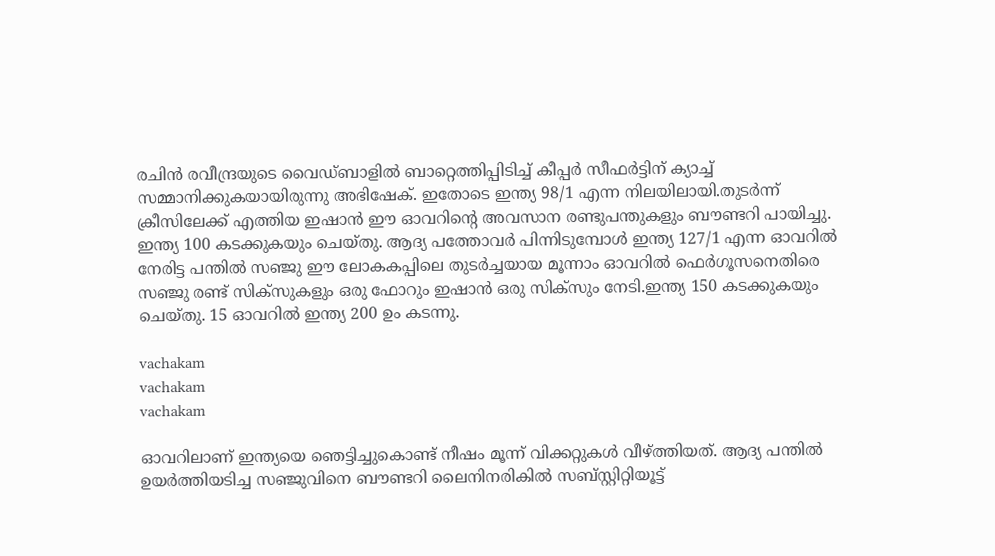രചിൻ രവീന്ദ്രയുടെ വൈഡ്ബാളിൽ ബാറ്റെത്തിപ്പിടിച്ച് കീപ്പർ സീഫർട്ടിന് ക്യാച്ച് സമ്മാനിക്കുകയായിരുന്നു അഭിഷേക്. ഇതോടെ ഇന്ത്യ 98/1 എന്ന നിലയിലായി.തുടർന്ന് ക്രീസിലേക്ക് എത്തിയ ഇഷാൻ ഈ ഓവറിന്റെ അവസാന രണ്ടുപന്തുകളും ബൗണ്ടറി പായിച്ചു. ഇന്ത്യ 100 കടക്കുകയും ചെയ്തു. ആദ്യ പത്തോവർ പിന്നിടുമ്പോൾ ഇന്ത്യ 127/1 എന്ന ഓവറിൽ നേരിട്ട പന്തിൽ സഞ്ജു ഈ ലോകകപ്പിലെ തുടർച്ചയായ മൂന്നാം ഓവറിൽ ഫെർഗൂസനെതിരെ സഞ്ജു രണ്ട് സിക്‌സുകളും ഒരു ഫോറും ഇഷാൻ ഒരു സിക്‌സും നേടി.ഇന്ത്യ 150 കടക്കുകയും ചെയ്തു. 15 ഓവറിൽ ഇന്ത്യ 200 ഉം കടന്നു.

vachakam
vachakam
vachakam

ഓവറിലാണ് ഇന്ത്യയെ ഞെട്ടിച്ചുകൊണ്ട് നീഷം മൂന്ന് വിക്കറ്റുകൾ വീഴ്ത്തിയത്. ആദ്യ പന്തിൽ ഉയർത്തിയടിച്ച സഞ്ജുവിനെ ബൗണ്ടറി ലൈനിനരികിൽ സബ്സ്റ്റിറ്റിയൂട്ട്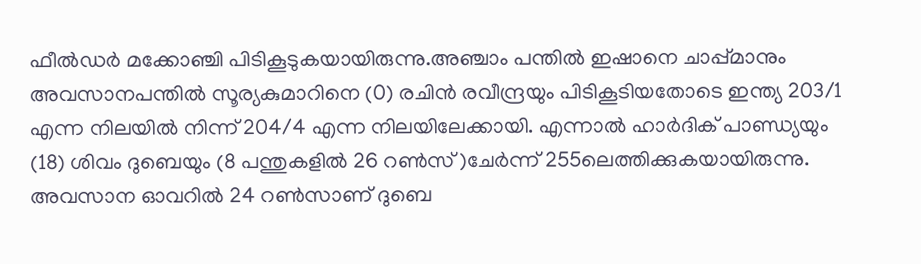ഫീൽഡർ മക്കോഞ്ചി പിടികൂടുകയായിരുന്നു.അഞ്ചാം പന്തിൽ ഇഷാനെ ചാപ്പ്മാനും അവസാനപന്തിൽ സൂര്യകുമാറിനെ (0) രചിൻ രവീന്ദ്രയും പിടികൂടിയതോടെ ഇന്ത്യ 203/1 എന്ന നിലയിൽ നിന്ന് 204/4 എന്ന നിലയിലേക്കായി. എന്നാൽ ഹാർദിക് പാണ്ഡ്യയും (18) ശിവം ദുബെയും (8 പന്തുകളിൽ 26 റൺസ് )ചേർന്ന് 255ലെത്തിക്കുകയായിരുന്നു. അവസാന ഓവറിൽ 24 റൺസാണ് ദുബെ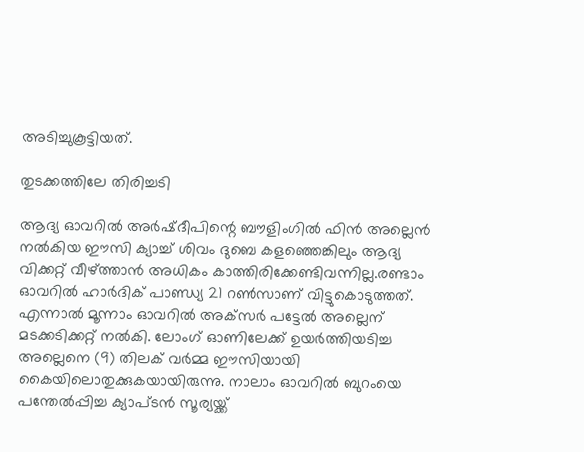അടിച്ചുകൂട്ടിയത്.

തുടക്കത്തിലേ തിരിച്ചടി

ആദ്യ ഓവറിൽ അർഷ്ദീപിന്റെ ബൗളിംഗിൽ ഫിൻ അല്ലെൻ നൽകിയ ഈസി ക്യാച്ച് ശിവം ദുബെ കളഞ്ഞെങ്കിലും ആദ്യ വിക്കറ്റ് വീഴ്ത്താൻ അധികം കാത്തിരിക്കേണ്ടിവന്നില്ല.രണ്ടാം ഓവറിൽ ഹാർദിക് പാണ്ഡ്യ 21 റൺസാണ് വിട്ടുകൊടുത്തത്. എന്നാൽ മൂന്നാം ഓവറിൽ അക്‌സർ പട്ടേൽ അല്ലെന് മടക്കടിക്കറ്റ് നൽകി. ലോംഗ് ഓണിലേക്ക് ഉയർത്തിയടിച്ച അല്ലെനെ (9) തിലക് വർമ്മ ഈസിയായി കൈയിലൊതുക്കുകയായിരുന്നു. നാലാം ഓവറിൽ ബുറംയെ പന്തേൽപ്പിച്ച ക്യാപ്ടൻ സൂര്യയ്ക്ക്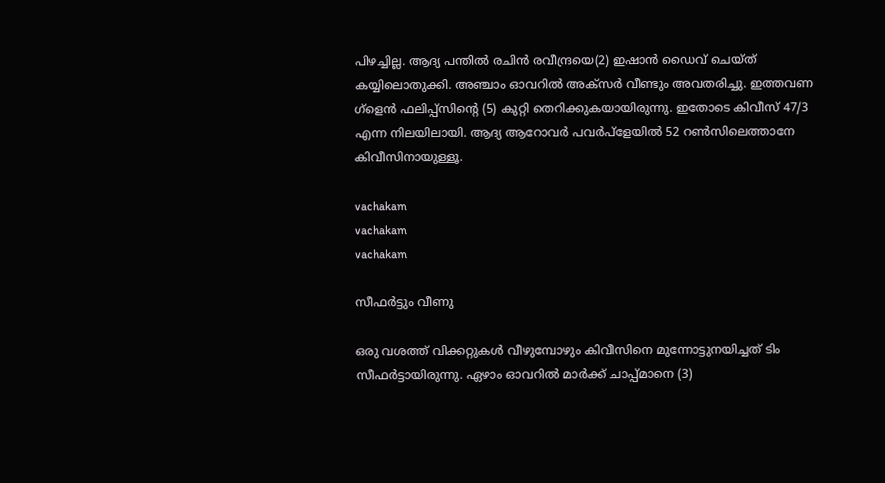പിഴച്ചില്ല. ആദ്യ പന്തിൽ രചിൻ രവീന്ദ്രയെ(2) ഇഷാൻ ഡൈവ് ചെയ്ത് കയ്യിലൊതുക്കി. അഞ്ചാം ഓവറിൽ അക്‌സർ വീണ്ടും അവതരിച്ചു. ഇത്തവണ ഗ്‌ളെൻ ഫലിപ്പ്‌സിന്റെ (5) കുറ്റി തെറിക്കുകയായിരുന്നു. ഇതോടെ കിവീസ് 47/3 എന്ന നിലയിലായി. ആദ്യ ആറോവർ പവർപ്‌ളേയിൽ 52 റൺസിലെത്താനേ കിവീസിനായുള്ളൂ.

vachakam
vachakam
vachakam

സീഫർട്ടും വീണു

ഒരു വശത്ത് വിക്കറ്റുകൾ വീഴുമ്പോഴും കിവീസിനെ മുന്നോട്ടുനയിച്ചത് ടിം സീഫർട്ടായിരുന്നു. ഏഴാം ഓവറിൽ മാർക്ക് ചാപ്പ്മാനെ (3)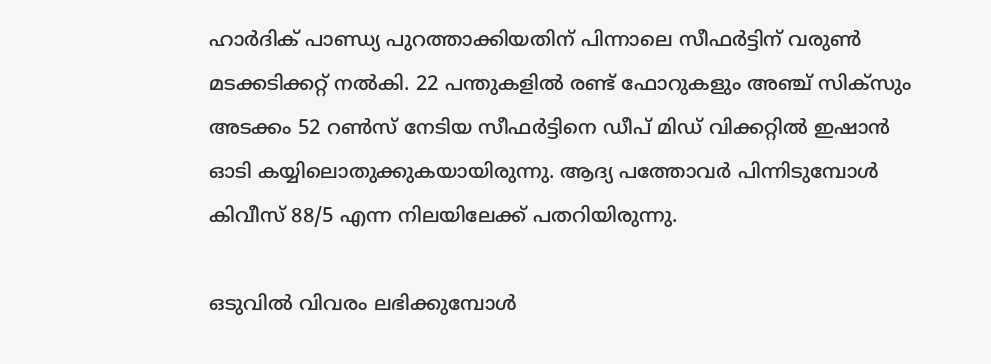ഹാർദിക് പാണ്ഡ്യ പുറത്താക്കിയതിന് പിന്നാലെ സീഫർട്ടിന് വരുൺ മടക്കടിക്കറ്റ് നൽകി. 22 പന്തുകളിൽ രണ്ട് ഫോറുകളും അഞ്ച് സിക്‌സും അടക്കം 52 റൺസ് നേടിയ സീഫർട്ടിനെ ഡീപ് മിഡ് വിക്കറ്റിൽ ഇഷാൻ ഓടി കയ്യിലൊതുക്കുകയായിരുന്നു. ആദ്യ പത്തോവർ പിന്നിടുമ്പോൾ കിവീസ് 88/5 എന്ന നിലയിലേക്ക് പതറിയിരുന്നു.

ഒടുവിൽ വിവരം ലഭിക്കുമ്പോൾ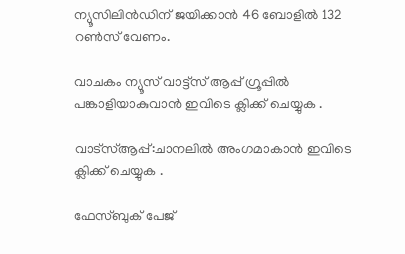ന്യൂസിലിൻഡിന് ജയിക്കാൻ 46 ബോളിൽ 132 റൺസ് വേണം.

വാചകം ന്യൂസ് വാട്ട്സ് ആപ്പ് ഗ്രൂപ്പിൽ പങ്കാളിയാകുവാൻ ഇവിടെ ക്ലിക്ക് ചെയ്യുക .

വാട്സ്ആപ്പ്:ചാനലിൽ അംഗമാകാൻ ഇവിടെ ക്ലിക്ക് ചെയ്യുക .

ഫേസ്ബുക് പേജ്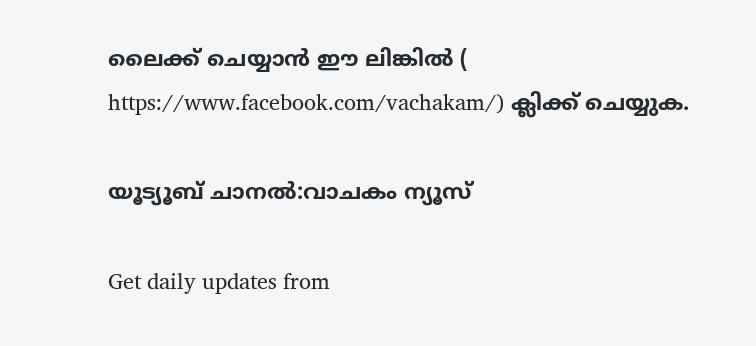ലൈക്ക് ചെയ്യാൻ ഈ ലിങ്കിൽ (
https://www.facebook.com/vachakam/) ക്ലിക്ക് ചെയ്യുക.

യൂട്യൂബ് ചാനൽ:വാചകം ന്യൂസ്

Get daily updates from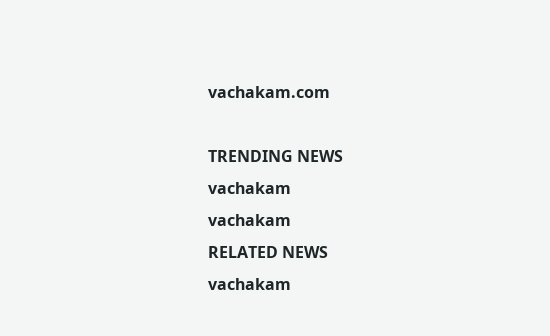vachakam.com

TRENDING NEWS
vachakam
vachakam
RELATED NEWS
vachakam